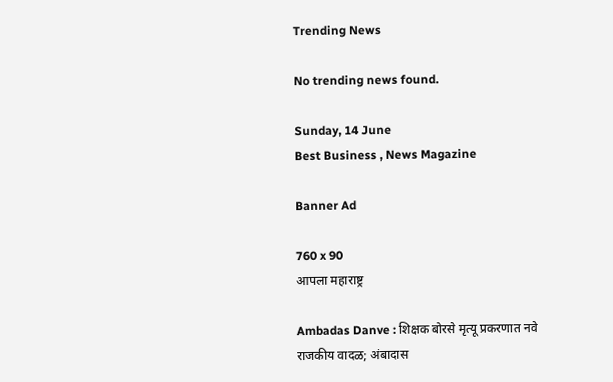Trending News

No trending news found.

Sunday, 14 June
Best Business , News Magazine

Banner Ad

760 x 90
आपला महाराष्ट्र

Ambadas Danve : शिक्षक बोरसे मृत्यू प्रकरणात नवे राजकीय वादळ; अंबादास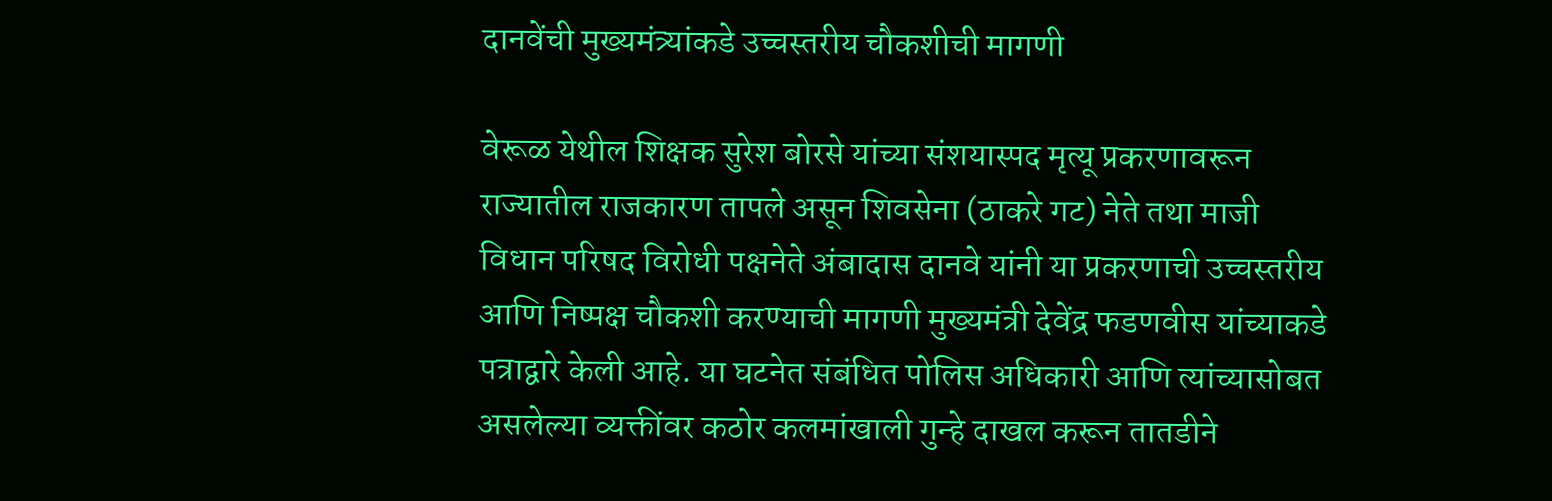दानवेंची मुख्यमंत्र्यांकडे उच्चस्तरीय चौकशीची मागणी

वेरूळ येथील शिक्षक सुरेश बोरसे यांच्या संशयास्पद मृत्यू प्रकरणावरून राज्यातील राजकारण तापले असून शिवसेना (ठाकरे गट) नेते तथा माजी विधान परिषद विरोधी पक्षनेते अंबादास दानवे यांनी या प्रकरणाची उच्चस्तरीय आणि निष्पक्ष चौकशी करण्याची मागणी मुख्यमंत्री देवेंद्र फडणवीस यांच्याकडे पत्राद्वारे केली आहे. या घटनेत संबंधित पोलिस अधिकारी आणि त्यांच्यासोबत असलेल्या व्यक्तींवर कठोर कलमांखाली गुन्हे दाखल करून तातडीने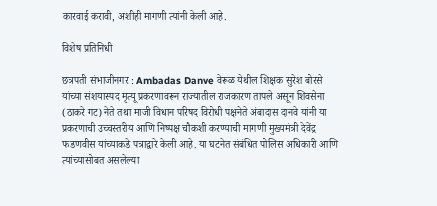कारवाई करावी, अशीही मागणी त्यांनी केली आहे.

विशेष प्रतिनिधी

छत्रपती संभाजीनगर : Ambadas Danve वेरूळ येथील शिक्षक सुरेश बोरसे यांच्या संशयास्पद मृत्यू प्रकरणावरून राज्यातील राजकारण तापले असून शिवसेना (ठाकरे गट) नेते तथा माजी विधान परिषद विरोधी पक्षनेते अंबादास दानवे यांनी या प्रकरणाची उच्चस्तरीय आणि निष्पक्ष चौकशी करण्याची मागणी मुख्यमंत्री देवेंद्र फडणवीस यांच्याकडे पत्राद्वारे केली आहे. या घटनेत संबंधित पोलिस अधिकारी आणि त्यांच्यासोबत असलेल्या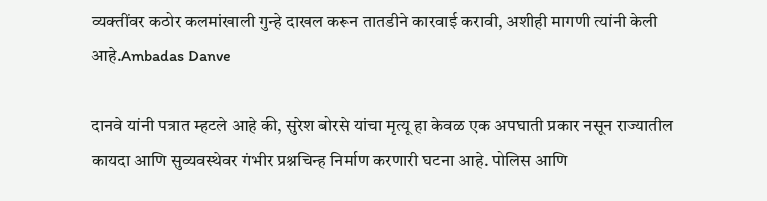व्यक्तींवर कठोर कलमांखाली गुन्हे दाखल करून तातडीने कारवाई करावी, अशीही मागणी त्यांनी केली आहे.Ambadas Danve

दानवे यांनी पत्रात म्हटले आहे की, सुरेश बोरसे यांचा मृत्यू हा केवळ एक अपघाती प्रकार नसून राज्यातील कायदा आणि सुव्यवस्थेवर गंभीर प्रश्नचिन्ह निर्माण करणारी घटना आहे. पोलिस आणि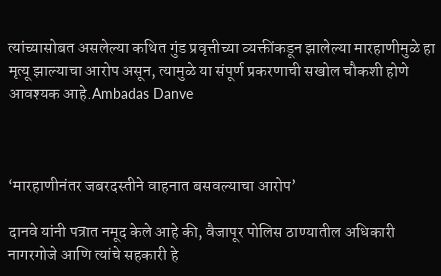त्यांच्यासोबत असलेल्या कथित गुंड प्रवृत्तीच्या व्यक्तींकडून झालेल्या मारहाणीमुळे हा मृत्यू झाल्याचा आरोप असून, त्यामुळे या संपूर्ण प्रकरणाची सखोल चौकशी होणे आवश्यक आहे.Ambadas Danve



‘मारहाणीनंतर जबरदस्तीने वाहनात बसवल्याचा आरोप’

दानवे यांनी पत्रात नमूद केले आहे की, वैजापूर पोलिस ठाण्यातील अधिकारी नागरगोजे आणि त्यांचे सहकारी हे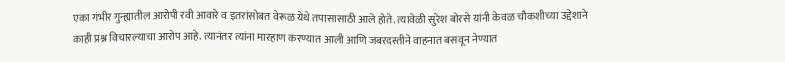एका गंभीर गुन्ह्यातील आरोपी रवी आवारे व इतरांसोबत वेरूळ येथे तपासासाठी आले होते. त्यावेळी सुरेश बोरसे यांनी केवळ चौकशीच्या उद्देशाने काही प्रश्न विचारल्याचा आरोप आहे. त्यानंतर त्यांना मारहाण करण्यात आली आणि जबरदस्तीने वाहनात बसवून नेण्यात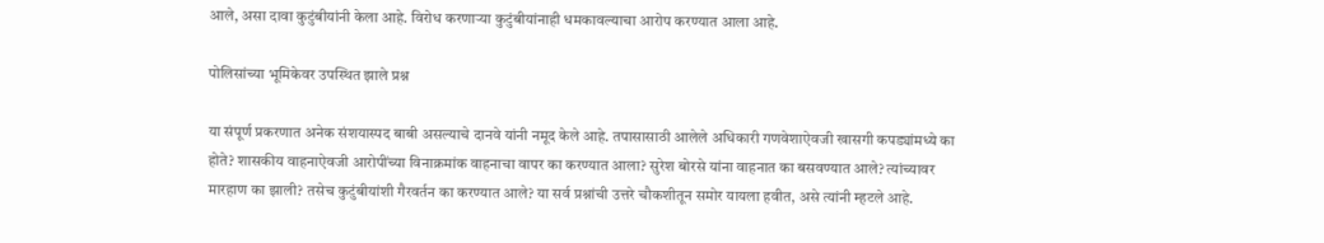आले, असा दावा कुटुंबीयांनी केला आहे. विरोध करणाऱ्या कुटुंबीयांनाही धमकावल्याचा आरोप करण्यात आला आहे.

पोलिसांच्या भूमिकेवर उपस्थित झाले प्रश्न

या संपूर्ण प्रकरणात अनेक संशयास्पद बाबी असल्याचे दानवे यांनी नमूद केले आहे. तपासासाठी आलेले अधिकारी गणवेशाऐवजी खासगी कपड्यांमध्ये का होते? शासकीय वाहनाऐवजी आरोपींच्या विनाक्रमांक वाहनाचा वापर का करण्यात आला? सुरेश बोरसे यांना वाहनात का बसवण्यात आले? त्यांच्यावर मारहाण का झाली? तसेच कुटुंबीयांशी गैरवर्तन का करण्यात आले? या सर्व प्रश्नांची उत्तरे चौकशीतून समोर यायला हवीत, असे त्यांनी म्हटले आहे.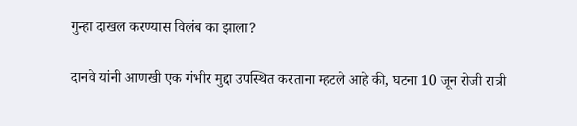गुन्हा दाखल करण्यास विलंब का झाला?

दानवे यांनी आणखी एक गंभीर मुद्दा उपस्थित करताना म्हटले आहे की, घटना 10 जून रोजी रात्री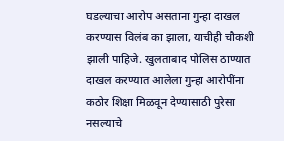घडल्याचा आरोप असताना गुन्हा दाखल करण्यास विलंब का झाला, याचीही चौकशी झाली पाहिजे. खुलताबाद पोलिस ठाण्यात दाखल करण्यात आलेला गुन्हा आरोपींना कठोर शिक्षा मिळवून देण्यासाठी पुरेसा नसल्याचे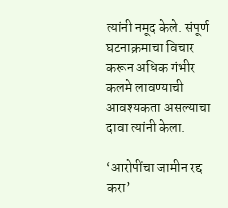त्यांनी नमूद केले. संपूर्ण घटनाक्रमाचा विचार करून अधिक गंभीर कलमे लावण्याची आवश्यकता असल्याचा दावा त्यांनी केला.

‘आरोपींचा जामीन रद्द करा’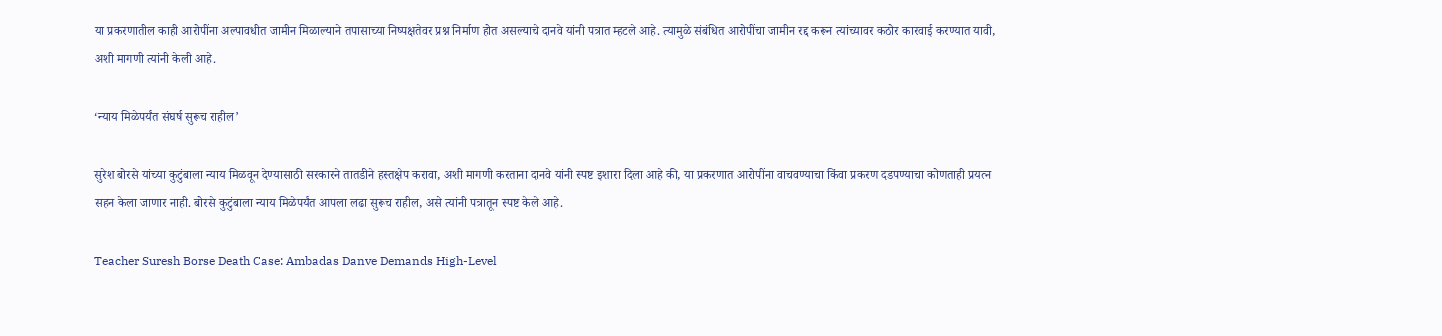या प्रकरणातील काही आरोपींना अल्पावधीत जामीन मिळाल्याने तपासाच्या निष्पक्षतेवर प्रश्न निर्माण होत असल्याचे दानवे यांनी पत्रात म्हटले आहे. त्यामुळे संबंधित आरोपींचा जामीन रद्द करून त्यांच्यावर कठोर कारवाई करण्यात यावी, अशी मागणी त्यांनी केली आहे.

‘न्याय मिळेपर्यंत संघर्ष सुरूच राहील’

सुरेश बोरसे यांच्या कुटुंबाला न्याय मिळवून देण्यासाठी सरकारने तातडीने हस्तक्षेप करावा, अशी मागणी करताना दानवे यांनी स्पष्ट इशारा दिला आहे की, या प्रकरणात आरोपींना वाचवण्याचा किंवा प्रकरण दडपण्याचा कोणताही प्रयत्न सहन केला जाणार नाही. बोरसे कुटुंबाला न्याय मिळेपर्यंत आपला लढा सुरूच राहील, असे त्यांनी पत्रातून स्पष्ट केले आहे.

Teacher Suresh Borse Death Case: Ambadas Danve Demands High-Level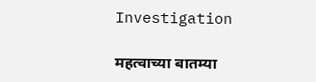Investigation

महत्वाच्या बातम्या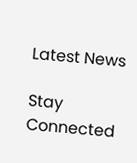Latest News

Stay Connected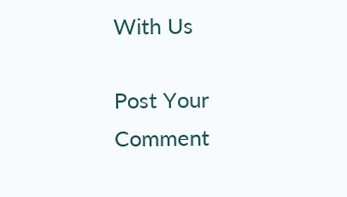With Us

Post Your Comment